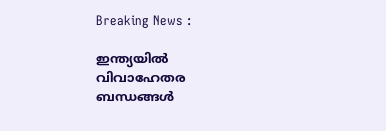Breaking News :

ഇന്ത്യയില്‍ വിവാഹേതര ബന്ധങ്ങള്‍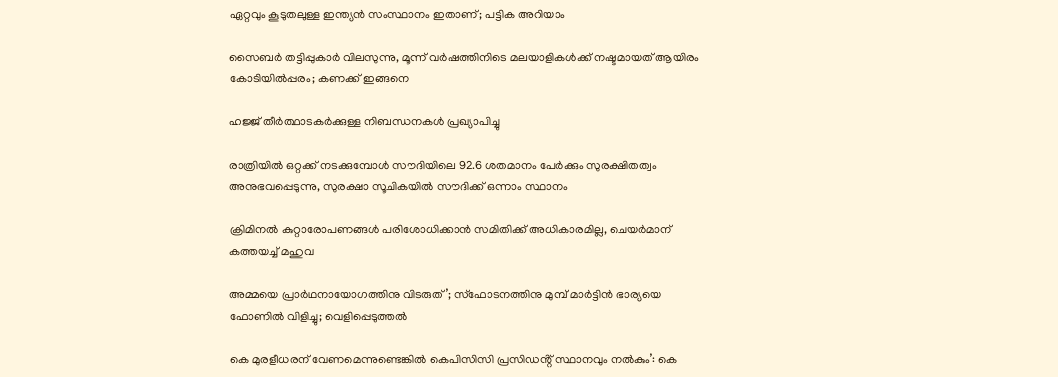ഏറ്റവും കൂടുതലുള്ള ഇന്ത്യന്‍ സംസ്ഥാനം ഇതാണ്; പട്ടിക അറിയാം

സൈബര്‍ തട്ടിപ്പുകാര്‍ വിലസുന്നു, മൂന്ന് വര്‍ഷത്തിനിടെ മലയാളികള്‍ക്ക് നഷ്ടമായത് ആയിരം കോടിയില്‍പ്പരം; കണക്ക് ഇങ്ങനെ

ഹജ്ജ് തീർത്ഥാടകർക്കുള്ള നിബന്ധനകൾ പ്രഖ്യാപിച്ചു

രാത്രിയിൽ ഒറ്റക്ക് നടക്കുമ്പോൾ സൗദിയിലെ 92.6 ശതമാനം പേർക്കും സുരക്ഷിതത്വം അനുഭവപ്പെടുന്നു, സുരക്ഷാ സൂചികയിൽ സൗദിക്ക് ഒന്നാം സ്ഥാനം

ക്രിമിനല്‍ കുറ്റാരോപണങ്ങള്‍ പരിശോധിക്കാന്‍ സമിതിക്ക്‌ അധികാരമില്ല, ചെയര്‍മാന്‌ കത്തയച്ച് മഹുവ

അമ്മയെ പ്രാര്‍ഥനായോഗത്തിനു വിടരുത്’; സ്‌ഫോടനത്തിനു മുമ്പ് മാര്‍ട്ടിന്‍ ഭാര്യയെ ഫോണില്‍ വിളിച്ചു; വെളിപ്പെടുത്തല്‍

കെ മുരളീധരന് വേണമെന്നുണ്ടെങ്കിൽ കെപിസിസി പ്രസിഡൻ്റ് സ്ഥാനവും നൽകും’: കെ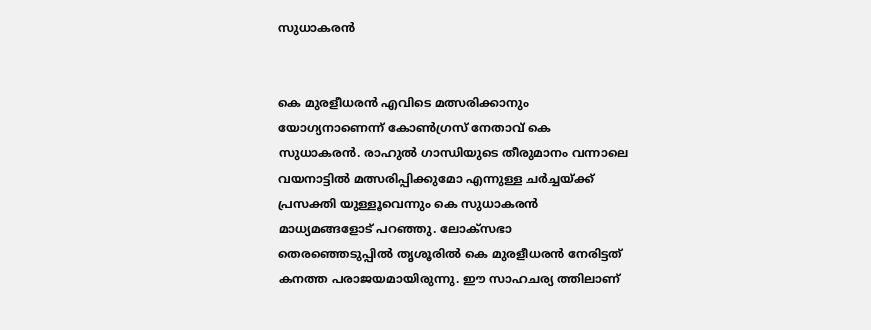സുധാകരൻ


കെ മുരളീധരൻ എവിടെ മത്സരിക്കാനും യോഗ്യനാണെന്ന് കോൺഗ്രസ് നേതാവ് കെ സുധാകരൻ. രാഹുൽ ഗാന്ധിയുടെ തീരുമാനം വന്നാലെ വയനാട്ടിൽ മത്സരിപ്പിക്കുമോ എന്നുള്ള ചർച്ചയ്ക്ക് പ്രസക്തി യുള്ളൂവെന്നും കെ സുധാകരൻ മാധ്യമങ്ങളോട് പറഞ്ഞു. ലോക്സഭാ തെര‍ഞ്ഞെടുപ്പിൽ തൃശൂരിൽ കെ മുരളീധരൻ നേരിട്ടത് കനത്ത പരാജയമായിരുന്നു. ഈ സാഹചര്യ ത്തിലാണ്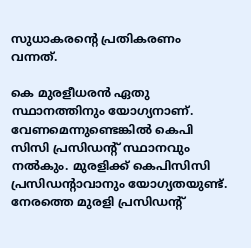സുധാകരൻ്റെ പ്രതികരണം വന്നത്.

കെ മുരളീധരൻ ഏതു സ്ഥാനത്തിനും യോഗ്യനാണ്. വേണമെന്നുണ്ടെങ്കിൽ കെപി സിസി പ്രസിഡന്റ് സ്ഥാനവും നൽകും. മുരളിക്ക് കെപിസിസി പ്രസിഡന്റാവാനും യോഗ്യതയുണ്ട്. നേരത്തെ മുരളി പ്രസിഡന്റ്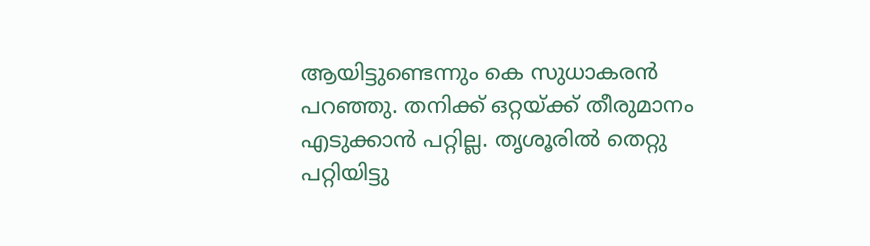ആയിട്ടുണ്ടെന്നും കെ സുധാകരൻ പറഞ്ഞു. തനിക്ക് ഒറ്റയ്ക്ക് തീരുമാനം എടുക്കാൻ പറ്റില്ല. തൃശൂരിൽ തെറ്റു പറ്റിയിട്ടു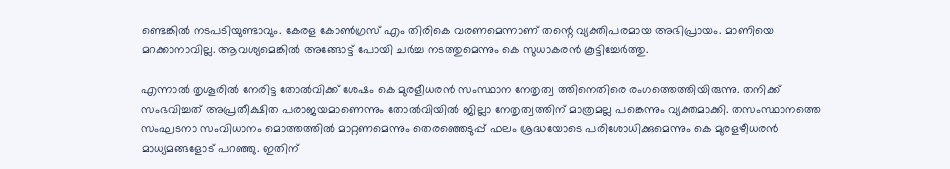ണ്ടെങ്കിൽ നടപടിയുണ്ടാവും. കേരള കോൺഗ്രസ് എം തിരികെ വരണമെന്നാണ് തന്റെ വ്യക്തിപരമായ അഭിപ്രായം. മാണിയെ മറക്കാനാവില്ല. ആവശ്യമെങ്കിൽ അങ്ങോട്ട് പോയി ചർച്ച നടത്തുമെന്നും കെ സുധാകരൻ കൂട്ടിച്ചേർത്തു.

എന്നാൽ തൃശൂരിൽ നേരിട്ട തോൽവിക്ക് ശേഷം കെ മുരളീധരൻ സംസ്ഥാന നേതൃത്വ ത്തിനെതിരെ രംഗത്തെത്തിയിരുന്നു. തനിക്ക് സംഭവിച്ചത് അപ്രതീക്ഷിത പരാജയമാണെന്നും തോൽവിയിൽ ജില്ലാ നേതൃത്വത്തിന് മാത്രമല്ല പങ്കെന്നും വ്യക്തമാക്കി. തസംസ്ഥാനത്തെ സംഘടനാ സംവിധാനം മൊത്തത്തിൽ മാറ്റണമെന്നും തെരഞ്ഞെടുപ്പ് ഫലം ശ്രദ്ധയോടെ പരിശോധിക്കുമെന്നും കെ മുരളഴീധരൻ മാധ്യമങ്ങളോട് പറഞ്ഞു. ഇതിന്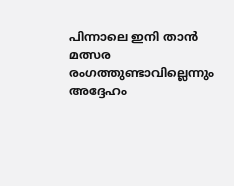പിന്നാലെ ഇനി താൻ മത്സര രംഗത്തുണ്ടാവില്ലെന്നും അദ്ദേഹം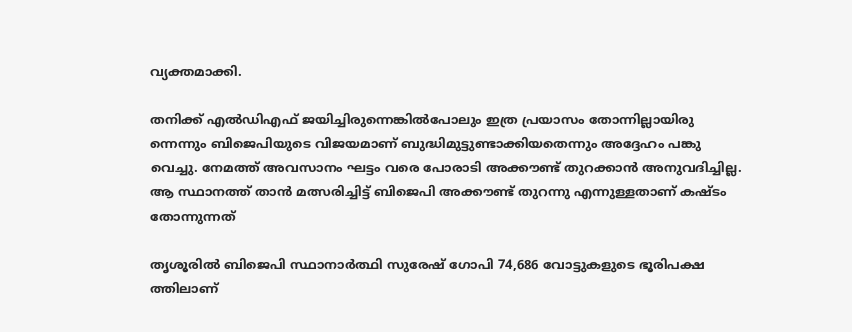വ്യക്തമാക്കി.

തനിക്ക് എൽഡിഎഫ് ജയിച്ചിരുന്നെങ്കിൽപോലും ഇത്ര പ്രയാസം തോന്നില്ലായിരു ന്നെന്നും ബിജെപിയുടെ വിജയമാണ് ബുദ്ധിമുട്ടുണ്ടാക്കിയതെന്നും അദ്ദേഹം പങ്കു വെച്ചു. നേമത്ത് അവസാനം ഘട്ടം വരെ പോരാടി അക്കൗണ്ട് തുറക്കാൻ അനുവദിച്ചില്ല. ആ സ്ഥാനത്ത് താൻ മത്സരിച്ചിട്ട് ബിജെപി അക്കൗണ്ട് തുറന്നു എന്നുള്ളതാണ് കഷ്ടം തോന്നുന്നത്

തൃശൂരിൽ ബിജെപി സ്ഥാനാർത്ഥി സുരേഷ് ഗോപി 74,686 വോട്ടുകളുടെ ഭൂരിപക്ഷ ത്തിലാണ്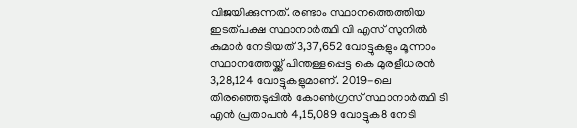വിജയിക്കുന്നത്. രണ്ടാം സ്ഥാനത്തെത്തിയ ഇടത്പക്ഷ സ്ഥാനാർത്ഥി വി എസ് സുനിൽ കുമാർ നേടിയത് 3,37,652 വോട്ടുകളും മൂന്നാം സ്ഥാനത്തേയ്ക്ക് പിന്തള്ളപ്പെട്ട കെ മുരളീധരൻ 3,28,124 വോട്ടുകളുമാണ്. 2019-ലെ തിരഞ്ഞെടുപ്പിൽ കോൺഗ്രസ് സ്ഥാനാർത്ഥി ടി എൻ പ്രതാപൻ 4,15,089 വോട്ടുക8 നേടി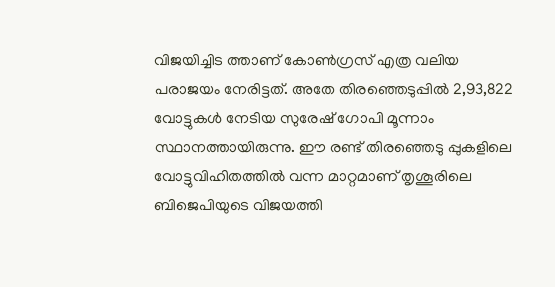വിജയിച്ചിട ത്താണ് കോൺഗ്രസ് എത്ര വലിയ പരാജയം നേരിട്ടത്. അതേ തിരഞ്ഞെടുപ്പിൽ 2,93,822 വോട്ടുകൾ നേടിയ സുരേഷ് ഗോപി മൂന്നാം സ്ഥാനത്തായിരുന്നു. ഈ രണ്ട് തിരഞ്ഞെടു പ്പുകളിലെ വോട്ടുവിഹിതത്തിൽ വന്ന മാറ്റമാണ് തൃശൂരിലെ ബിജെപിയുടെ വിജയത്തി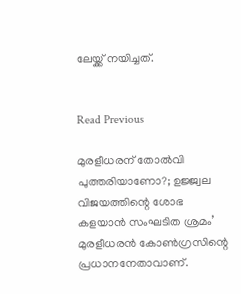ലേയ്ക്ക് നയിച്ചത്.


Read Previous

മുരളീധരന് തോല്‍വി പുത്തരിയാണോ?; ഉജ്ജ്വല വിജയത്തിന്റെ ശോഭ കളയാന്‍ സംഘടിത ശ്രമം’ മുരളീധരന്‍ കോണ്‍ഗ്രസിന്റെ പ്രധാനനേതാവാണ്.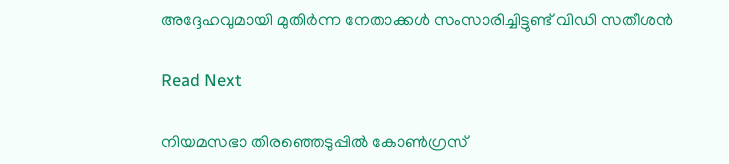അദ്ദേഹവുമായി മുതിര്‍ന്ന നേതാക്കള്‍ സംസാരിച്ചിട്ടുണ്ട് വിഡി സതീശന്‍

Read Next

നിയമസഭാ തിരഞ്ഞെടുപ്പിൽ കോൺഗ്രസ്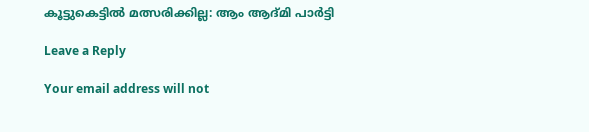കൂട്ടുകെട്ടിൽ മത്സരിക്കില്ല: ആം ആദ്മി പാർട്ടി

Leave a Reply

Your email address will not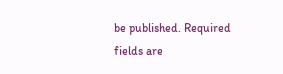be published. Required fields are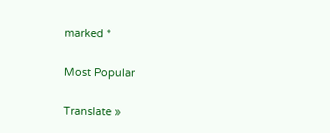marked *

Most Popular

Translate »